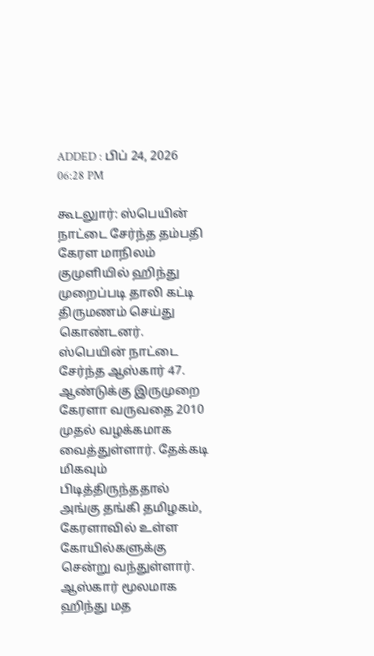ADDED : பிப் 24, 2026 06:28 PM

கூடலுார்: ஸ்பெயின் நாட்டை சேர்ந்த தம்பதி கேரள மாநிலம் குமுளியில் ஹிந்து முறைப்படி தாலி கட்டி திருமணம் செய்து கொண்டனர்.
ஸ்பெயின் நாட்டை சேர்ந்த ஆஸ்கார் 47. ஆண்டுக்கு இருமுறை கேரளா வருவதை 2010 முதல் வழக்கமாக வைத்துள்ளார். தேக்கடி மிகவும் பிடித்திருந்ததால் அங்கு தங்கி தமிழகம், கேரளாவில் உள்ள கோயில்களுக்கு சென்று வந்துள்ளார்.
ஆஸ்கார் மூலமாக ஹிந்து மத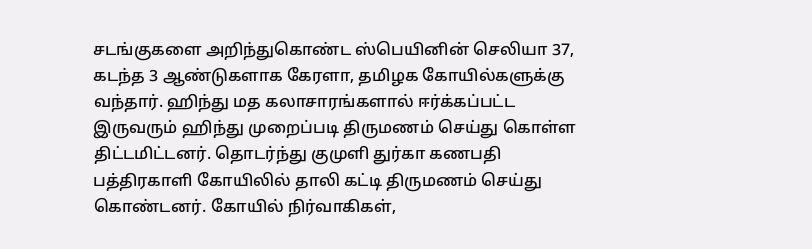சடங்குகளை அறிந்துகொண்ட ஸ்பெயினின் செலியா 37, கடந்த 3 ஆண்டுகளாக கேரளா, தமிழக கோயில்களுக்கு வந்தார். ஹிந்து மத கலாசாரங்களால் ஈர்க்கப்பட்ட இருவரும் ஹிந்து முறைப்படி திருமணம் செய்து கொள்ள திட்டமிட்டனர். தொடர்ந்து குமுளி துர்கா கணபதி பத்திரகாளி கோயிலில் தாலி கட்டி திருமணம் செய்து கொண்டனர். கோயில் நிர்வாகிகள்,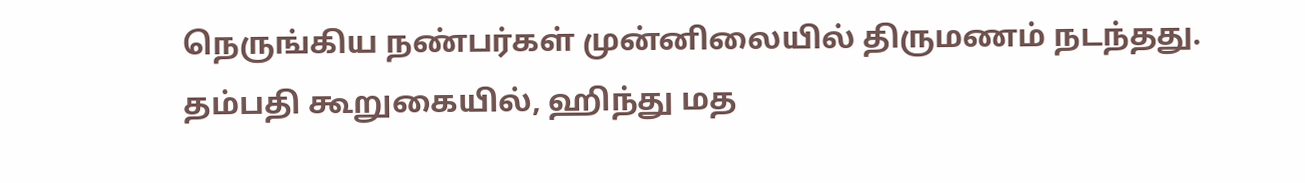நெருங்கிய நண்பர்கள் முன்னிலையில் திருமணம் நடந்தது.
தம்பதி கூறுகையில், ஹிந்து மத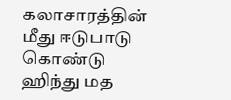கலாசாரத்தின் மீது ஈடுபாடு கொண்டு ஹிந்து மத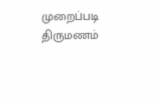முறைப்படி திருமணம்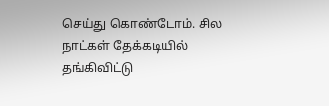செய்து கொண்டோம். சில நாட்கள் தேக்கடியில் தங்கிவிட்டு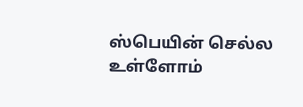ஸ்பெயின் செல்ல உள்ளோம்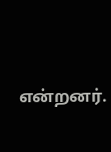என்றனர்.